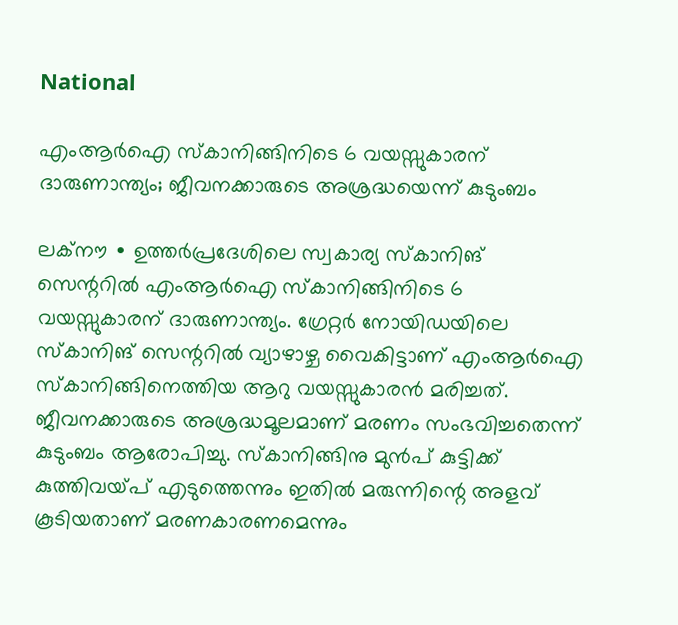National

എംആർഐ സ്കാനിങ്ങിനിടെ 6 വയസ്സുകാരന് ദാരുണാന്ത്യം; ജീവനക്കാരുടെ അശ്രദ്ധയെന്ന് കുടുംബം

ലക്നൗ ∙ ഉത്തർപ്രദേശിലെ സ്വകാര്യ സ്കാനിങ് സെന്ററിൽ എംആർഐ സ്കാനിങ്ങിനിടെ 6 വയസ്സുകാരന് ദാരുണാന്ത്യം. ഗ്രേറ്റർ നോയിഡയിലെ സ്കാനിങ് സെന്ററിൽ വ്യാഴാഴ്ച വൈകിട്ടാണ് എംആർഐ സ്കാനിങ്ങിനെത്തിയ ആറു വയസ്സുകാരൻ മരിച്ചത്. ജീവനക്കാരുടെ അശ്രദ്ധമൂലമാണ് മരണം സംഭവിച്ചതെന്ന് കുടുംബം ആരോപിച്ചു. സ്കാനിങ്ങിനു മുൻപ് കുട്ടിക്ക് കുത്തിവയ്പ് എടുത്തെന്നും ഇതിൽ മരുന്നിന്റെ അളവ് കൂടിയതാണ് മരണകാരണമെന്നും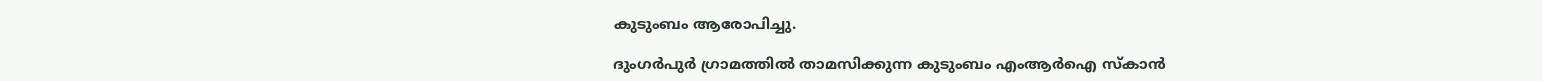കുടുംബം ആരോപിച്ചു.

ദുംഗർപുർ ഗ്രാമത്തിൽ താമസിക്കുന്ന കുടുംബം എംആർഐ സ്കാൻ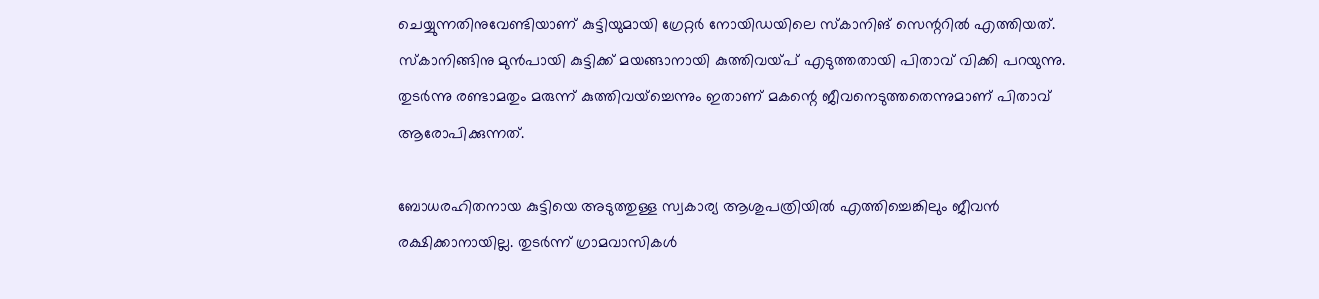ചെയ്യുന്നതിനുവേണ്ടിയാണ് കുട്ടിയുമായി ഗ്രേറ്റർ നോയിഡയിലെ സ്കാനിങ് സെന്ററിൽ എത്തിയത്. സ്കാനിങ്ങിനു മുൻപായി കുട്ടിക്ക് മയങ്ങാനായി കുത്തിവയ്പ് എടുത്തതായി പിതാവ് വിക്കി പറയുന്നു. തുടർന്നു രണ്ടാമതും മരുന്ന് കുത്തിവയ്ച്ചെന്നും ഇതാണ് മകന്റെ ജീവനെടുത്തതെന്നുമാണ് പിതാവ് ആരോപിക്കുന്നത്.

ബോധരഹിതനായ കുട്ടിയെ അടുത്തുള്ള സ്വകാര്യ ആശുപത്രിയിൽ എത്തിച്ചെങ്കിലും ജീവൻ രക്ഷിക്കാനായില്ല. തുടർന്ന് ഗ്രാമവാസികൾ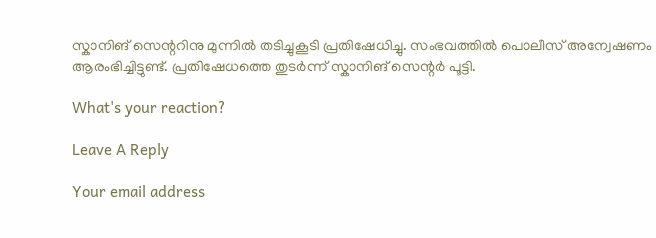സ്കാനിങ് സെന്ററിനു മുന്നിൽ തടിച്ചുകൂടി പ്രതിഷേധിച്ചു. സംഭവത്തിൽ പൊലീസ് അന്വേഷണം ആരംഭിച്ചിട്ടുണ്ട്. പ്രതിഷേധത്തെ തുടർന്ന് സ്കാനിങ് സെന്റർ പൂട്ടി.

What's your reaction?

Leave A Reply

Your email address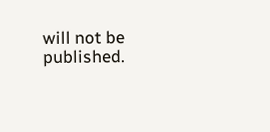will not be published.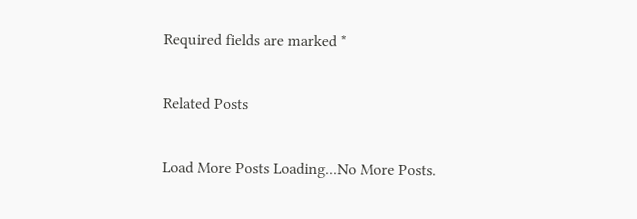Required fields are marked *

Related Posts

Load More Posts Loading...No More Posts.